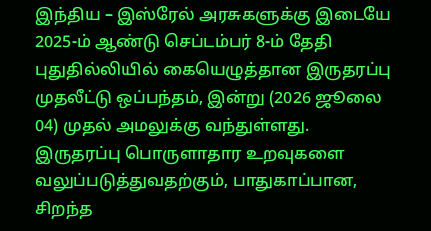இந்திய – இஸ்ரேல் அரசுகளுக்கு இடையே 2025-ம் ஆண்டு செப்டம்பர் 8-ம் தேதி புதுதில்லியில் கையெழுத்தான இருதரப்பு முதலீட்டு ஒப்பந்தம், இன்று (2026 ஜூலை 04) முதல் அமலுக்கு வந்துள்ளது. இருதரப்பு பொருளாதார உறவுகளை வலுப்படுத்துவதற்கும், பாதுகாப்பான, சிறந்த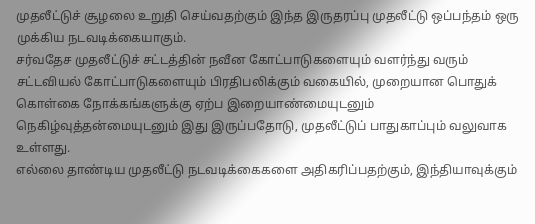முதலீட்டுச் சூழலை உறுதி செய்வதற்கும் இந்த இருதரப்பு முதலீட்டு ஒப்பந்தம் ஒரு முக்கிய நடவடிக்கையாகும்.
சர்வதேச முதலீட்டுச் சட்டத்தின் நவீன கோட்பாடுகளையும் வளர்ந்து வரும் சட்டவியல் கோட்பாடுகளையும் பிரதிபலிக்கும் வகையில், முறையான பொதுக் கொள்கை நோக்கங்களுக்கு ஏற்ப இறையாண்மையுடனும் நெகிழ்வுத்தன்மையுடனும் இது இருப்பதோடு, முதலீட்டுப் பாதுகாப்பும் வலுவாக உள்ளது.
எல்லை தாண்டிய முதலீட்டு நடவடிக்கைகளை அதிகரிப்பதற்கும், இந்தியாவுக்கும்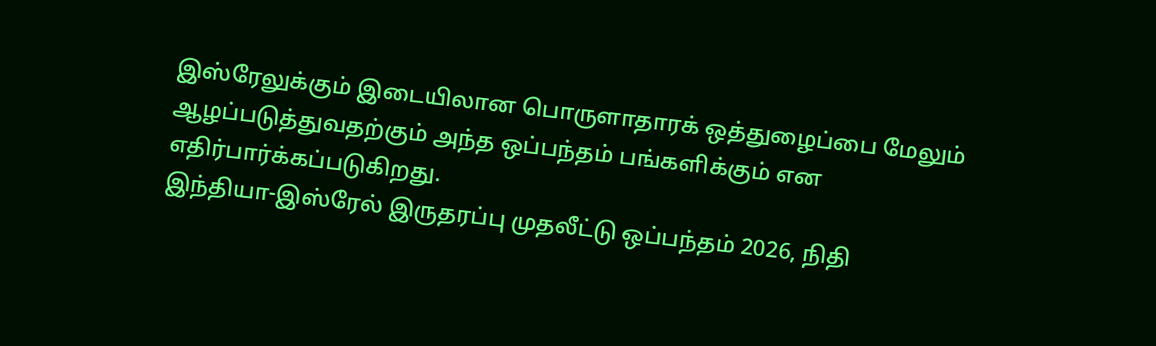இஸ்ரேலுக்கும் இடையிலான பொருளாதாரக் ஒத்துழைப்பை மேலும் ஆழப்படுத்துவதற்கும் அந்த ஒப்பந்தம் பங்களிக்கும் என எதிர்பார்க்கப்படுகிறது.
இந்தியா-இஸ்ரேல் இருதரப்பு முதலீட்டு ஒப்பந்தம் 2026, நிதி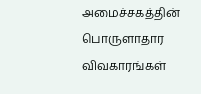அமைச்சகத்தின் பொருளாதார விவகாரங்கள்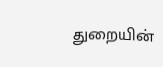துறையின்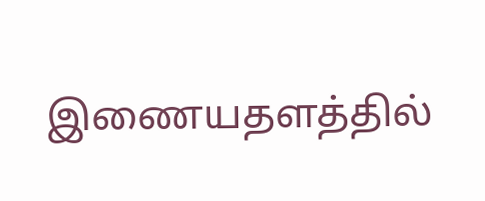இணையதளத்தில்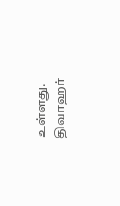உள்ளது.
திவாஹர்